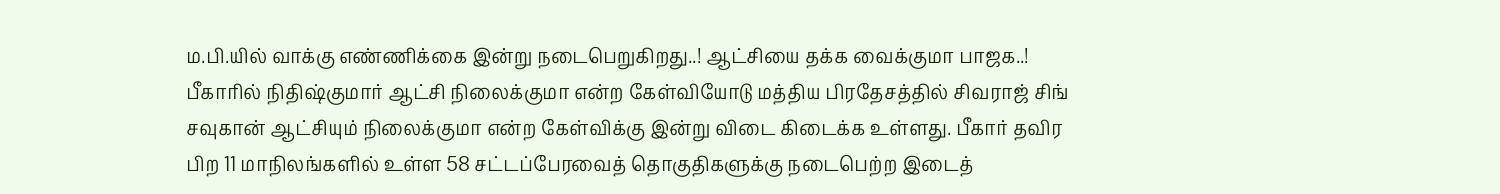ம.பி.யில் வாக்கு எண்ணிக்கை இன்று நடைபெறுகிறது..! ஆட்சியை தக்க வைக்குமா பாஜக..!
பீகாரில் நிதிஷ்குமார் ஆட்சி நிலைக்குமா என்ற கேள்வியோடு மத்திய பிரதேசத்தில் சிவராஜ் சிங் சவுகான் ஆட்சியும் நிலைக்குமா என்ற கேள்விக்கு இன்று விடை கிடைக்க உள்ளது. பீகார் தவிர பிற 11 மாநிலங்களில் உள்ள 58 சட்டப்பேரவைத் தொகுதிகளுக்கு நடைபெற்ற இடைத்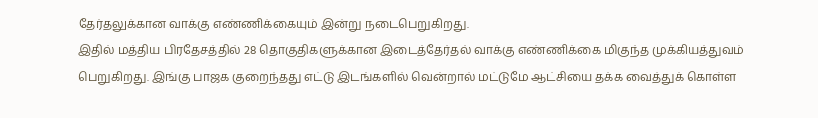தேர்தலுக்கான வாக்கு எண்ணிக்கையும் இன்று நடைபெறுகிறது.
இதில் மத்திய பிரதேசத்தில் 28 தொகுதிகளுக்கான இடைத்தேர்தல் வாக்கு எண்ணிக்கை மிகுந்த முக்கியத்துவம் பெறுகிறது. இங்கு பாஜக குறைந்தது எட்டு இடங்களில் வென்றால் மட்டுமே ஆட்சியை தக்க வைத்துக் கொள்ள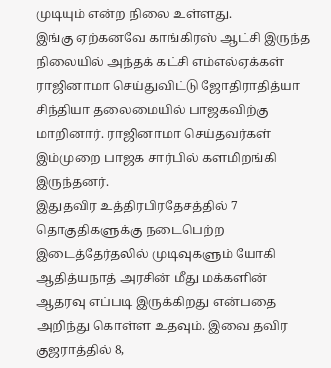முடியும் என்ற நிலை உள்ளது.
இங்கு ஏற்கனவே காங்கிரஸ் ஆட்சி இருந்த நிலையில் அந்தக் கட்சி எம்எல்ஏக்கள் ராஜினாமா செய்துவிட்டு ஜோதிராதித்யா சிந்தியா தலைமையில் பாஜகவிற்கு மாறினார். ராஜினாமா செய்தவர்கள் இம்முறை பாஜக சார்பில் களமிறங்கி இருந்தனர்.
இதுதவிர உத்திரபிரதேசத்தில் 7 தொகுதிகளுக்கு நடைபெற்ற இடைத்தேர்தலில் முடிவுகளும் யோகி ஆதித்யநாத் அரசின் மீது மக்களின் ஆதரவு எப்படி இருக்கிறது என்பதை அறிந்து கொள்ள உதவும். இவை தவிர குஜராத்தில் 8,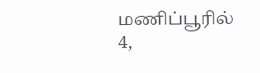மணிப்பூரில் 4,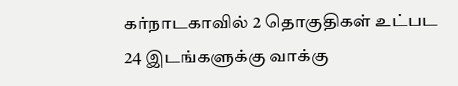கர்நாடகாவில் 2 தொகுதிகள் உட்பட 24 இடங்களுக்கு வாக்கு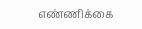எண்ணிக்கை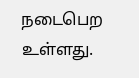நடைபெற உள்ளது.